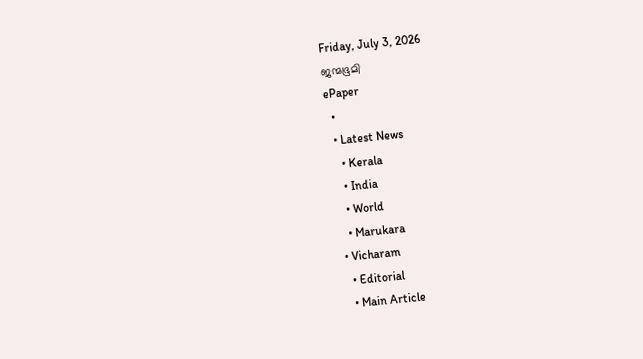Friday, July 3, 2026
ജന്മഭൂമി
ePaper
  •
  • Latest News
    • Kerala
    • India
    • World
    • Marukara
  • Vicharam
    • Editorial
    • Main Article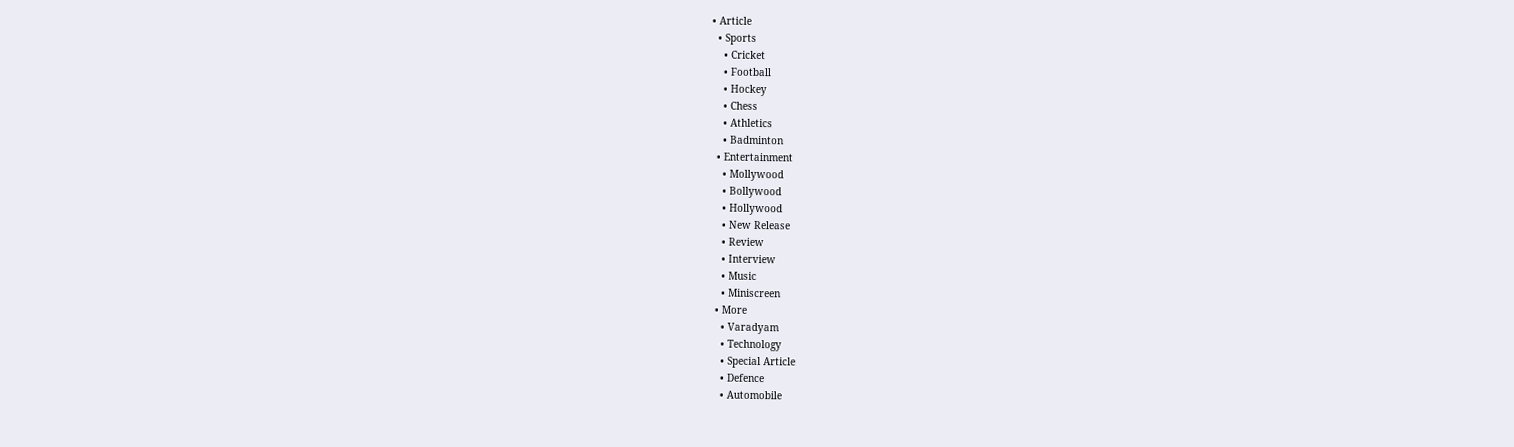• Article
  • Sports
    • Cricket
    • Football
    • Hockey
    • Chess
    • Athletics
    • Badminton
  • Entertainment
    • Mollywood
    • Bollywood
    • Hollywood
    • New Release
    • Review
    • Interview
    • Music
    • Miniscreen
  • More
    • Varadyam
    • Technology
    • Special Article
    • Defence
    • Automobile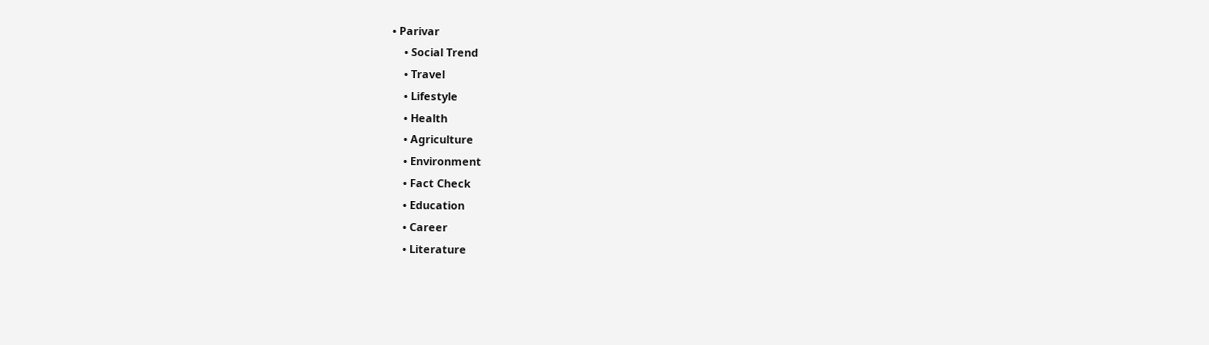• Parivar
    • Social Trend
    • Travel
    • Lifestyle
    • Health
    • Agriculture
    • Environment
    • Fact Check
    • Education
    • Career
    • Literature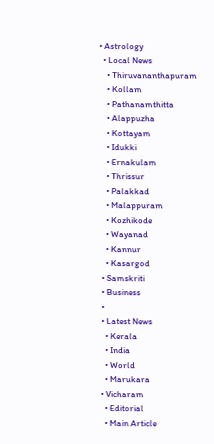• Astrology
  • Local News
    • Thiruvananthapuram
    • Kollam
    • Pathanamthitta
    • Alappuzha
    • Kottayam
    • Idukki
    • Ernakulam
    • Thrissur
    • Palakkad
    • Malappuram
    • Kozhikode
    • Wayanad
    • Kannur
    • Kasargod
  • Samskriti
  • Business
  •
  • Latest News
    • Kerala
    • India
    • World
    • Marukara
  • Vicharam
    • Editorial
    • Main Article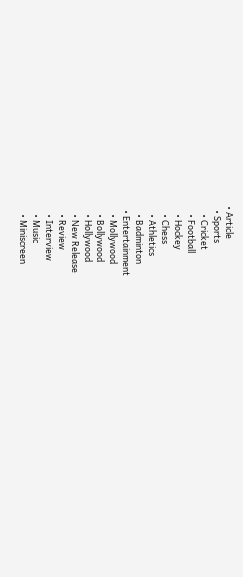• Article
  • Sports
    • Cricket
    • Football
    • Hockey
    • Chess
    • Athletics
    • Badminton
  • Entertainment
    • Mollywood
    • Bollywood
    • Hollywood
    • New Release
    • Review
    • Interview
    • Music
    • Miniscreen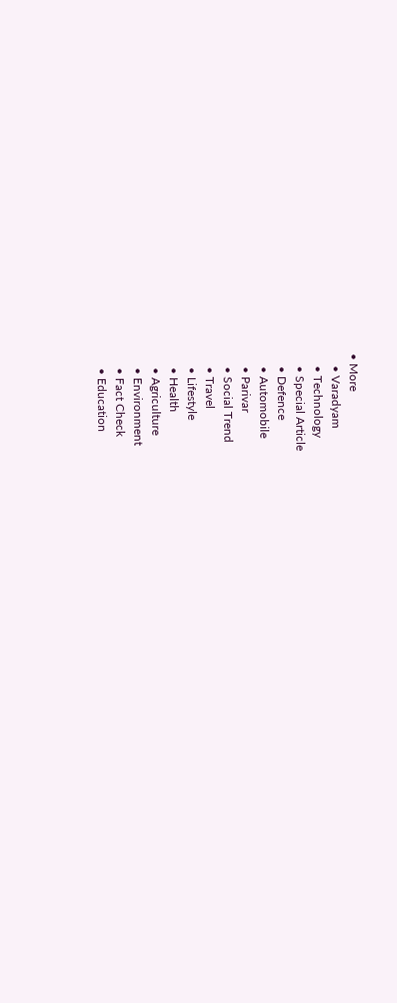• More
    • Varadyam
    • Technology
    • Special Article
    • Defence
    • Automobile
    • Parivar
    • Social Trend
    • Travel
    • Lifestyle
    • Health
    • Agriculture
    • Environment
    • Fact Check
    • Education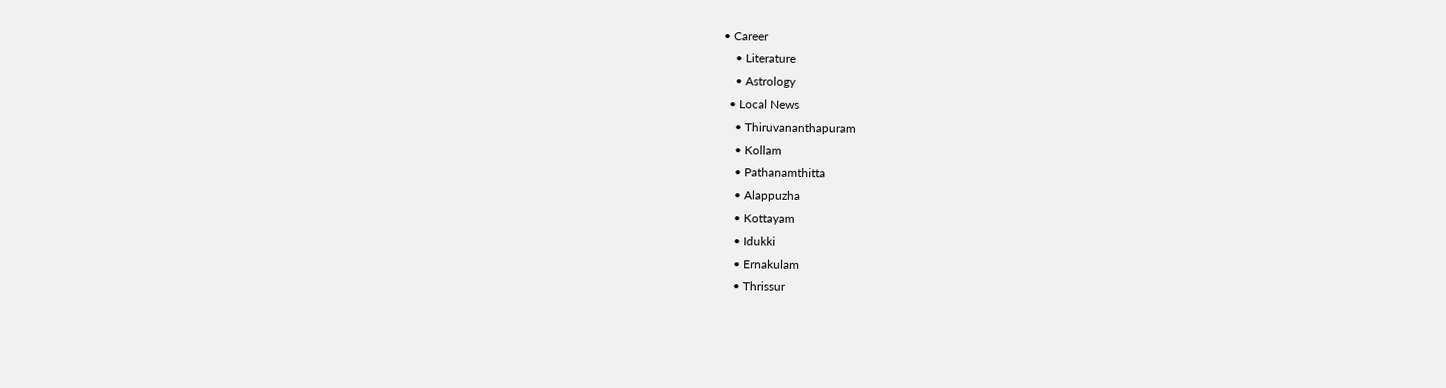• Career
    • Literature
    • Astrology
  • Local News
    • Thiruvananthapuram
    • Kollam
    • Pathanamthitta
    • Alappuzha
    • Kottayam
    • Idukki
    • Ernakulam
    • Thrissur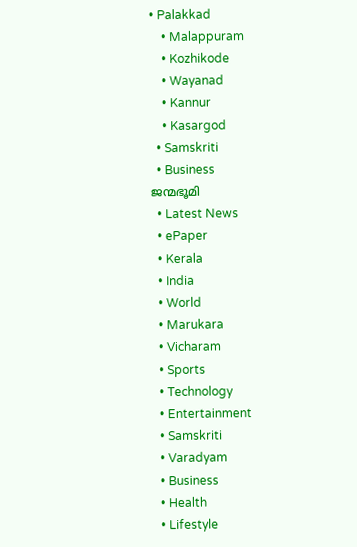• Palakkad
    • Malappuram
    • Kozhikode
    • Wayanad
    • Kannur
    • Kasargod
  • Samskriti
  • Business
ജന്മഭൂമി
  • Latest News
  • ePaper
  • Kerala
  • India
  • World
  • Marukara
  • Vicharam
  • Sports
  • Technology
  • Entertainment
  • Samskriti
  • Varadyam
  • Business
  • Health
  • Lifestyle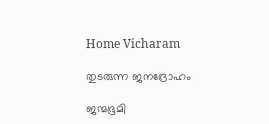Home Vicharam

തുടരുന്ന ജനദ്രോഹം

ജന്മഭൂമി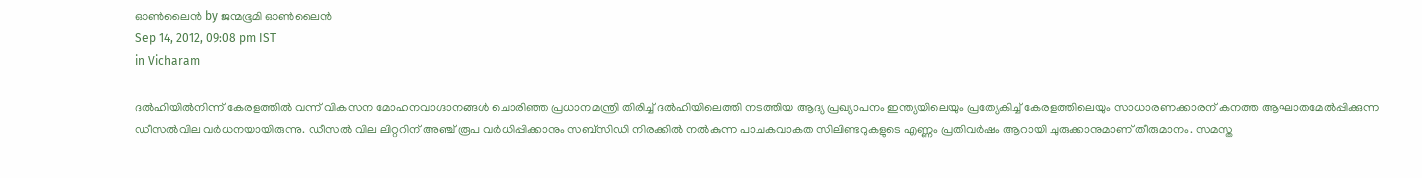ഓണ്‍ലൈന്‍ by ജന്മഭൂമി ഓണ്‍ലൈന്‍
Sep 14, 2012, 09:08 pm IST
in Vicharam

ദല്‍ഹിയില്‍നിന്ന്‌ കേരളത്തില്‍ വന്ന്‌ വികസന മോഹനവാഗ്ദാനങ്ങള്‍ ചൊരിഞ്ഞ പ്രധാനമന്ത്രി തിരിച്ച്‌ ദല്‍ഹിയിലെത്തി നടത്തിയ ആദ്യ പ്രഖ്യാപനം ഇന്ത്യയിലെയും പ്രത്യേകിച്ച്‌ കേരളത്തിലെയും സാധാരണക്കാരന്‌ കനത്ത ആഘാതമേല്‍പ്പിക്കുന്ന ഡീസല്‍വില വര്‍ധനയായിരുന്നു. ഡീസല്‍ വില ലിറ്ററിന്‌ അഞ്ച്‌ രൂപ വര്‍ധിപ്പിക്കാനും സബ്സിഡി നിരക്കില്‍ നല്‍കുന്ന പാചകവാകത സിലിണ്ടറുകളുടെ എണ്ണം പ്രതിവര്‍ഷം ആറായി ചുരുക്കാനുമാണ്‌ തീരുമാനം. സമസ്ത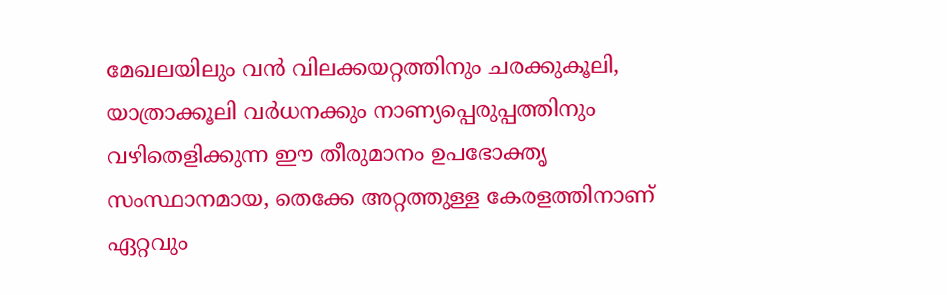മേഖലയിലും വന്‍ വിലക്കയറ്റത്തിനും ചരക്കുകൂലി, യാത്രാക്കൂലി വര്‍ധനക്കും നാണ്യപ്പെരുപ്പത്തിനും വഴിതെളിക്കുന്ന ഈ തീരുമാനം ഉപഭോക്തൃ സംസ്ഥാനമായ, തെക്കേ അറ്റത്തുള്ള കേരളത്തിനാണ്‌ ഏറ്റവും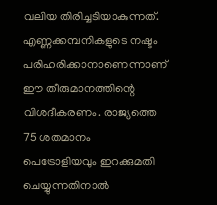വലിയ തിരിച്ചടിയാകുന്നത്‌. എണ്ണക്കമ്പനികളുടെ നഷ്ടം പരിഹരിക്കാനാണെന്നാണ്‌ ഈ തീരുമാനത്തിന്റെ വിശദീകരണം. രാജ്യത്തെ 75 ശതമാനം പെട്രോളിയവും ഇറക്കുമതി ചെയ്യുന്നതിനാല്‍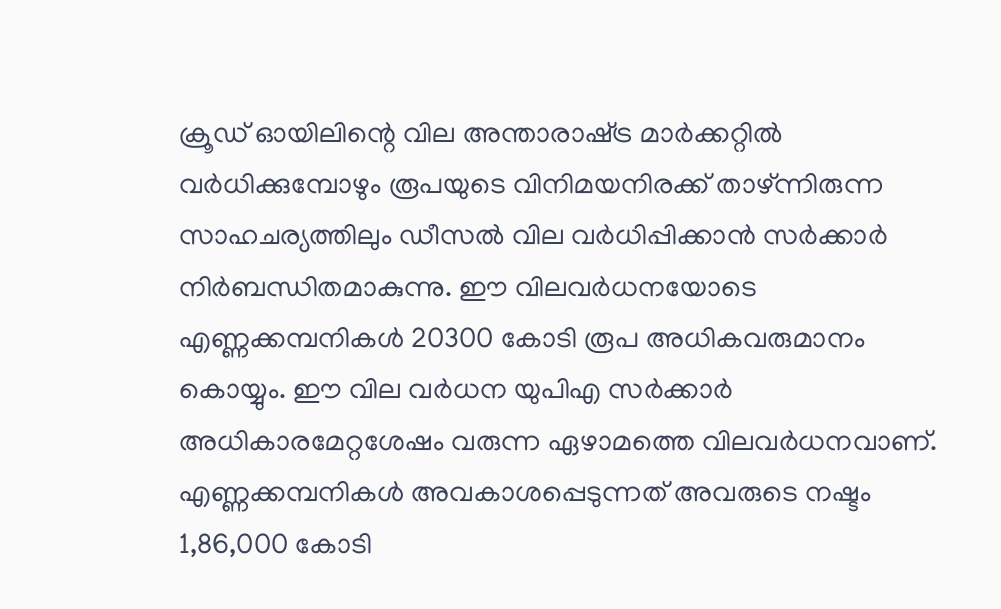ക്രൂഡ്‌ ഓയിലിന്റെ വില അന്താരാഷ്‌ട്ര മാര്‍ക്കറ്റില്‍ വര്‍ധിക്കുമ്പോഴും രൂപയുടെ വിനിമയനിരക്ക്‌ താഴ്‌ന്നിരുന്ന സാഹചര്യത്തിലും ഡീസല്‍ വില വര്‍ധിപ്പിക്കാന്‍ സര്‍ക്കാര്‍ നിര്‍ബന്ധിതമാകുന്നു. ഈ വിലവര്‍ധനയോടെ എണ്ണക്കമ്പനികള്‍ 20300 കോടി രൂപ അധികവരുമാനം കൊയ്യും. ഈ വില വര്‍ധന യുപിഎ സര്‍ക്കാര്‍ അധികാരമേറ്റശേഷം വരുന്ന ഏഴാമത്തെ വിലവര്‍ധനവാണ്‌. എണ്ണക്കമ്പനികള്‍ അവകാശപ്പെടുന്നത്‌ അവരുടെ നഷ്ടം 1,86,000 കോടി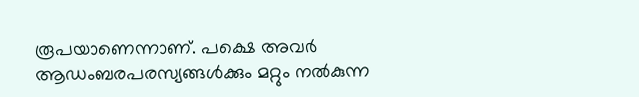രൂപയാണെന്നാണ്‌. പക്ഷെ അവര്‍ ആഡംബരപരസ്യങ്ങള്‍ക്കും മറ്റും നല്‍കുന്ന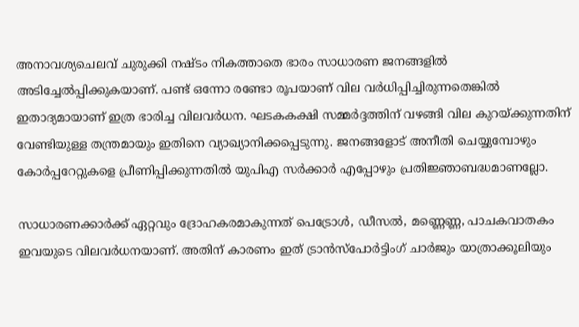അനാവശ്യചെലവ്‌ ചുരുക്കി നഷ്ടം നികത്താതെ ഭാരം സാധാരണ ജനങ്ങളില്‍ അടിച്ചേല്‍പ്പിക്കുകയാണ്‌. പണ്ട്‌ ഒന്നോ രണ്ടോ രൂപയാണ്‌ വില വര്‍ധിപ്പിച്ചിരുന്നതെങ്കില്‍ ഇതാദ്യമായാണ്‌ ഇത്ര ഭാരിച്ച വിലവര്‍ധന. ഘടകകക്ഷി സമ്മര്‍ദ്ദത്തിന്‌ വഴങ്ങി വില കുറയ്‌ക്കുന്നതിന്‌ വേണ്ടിയുള്ള തന്ത്രമായും ഇതിനെ വ്യാഖ്യാനിക്കപ്പെടുന്നു. ജനങ്ങളോട്‌ അനീതി ചെയ്യുമ്പോഴും കോര്‍പ്പറേറ്റുകളെ പ്രീണിപ്പിക്കുന്നതില്‍ യുപിഎ സര്‍ക്കാര്‍ എപ്പോഴും പ്രതിജ്ഞാബദ്ധമാണല്ലോ.

സാധാരണക്കാര്‍ക്ക്‌ ഏറ്റവും ദ്രോഹകരമാകുന്നത്‌ പെട്രോള്‍, ഡീസല്‍, മണ്ണെണ്ണ, പാചകവാതകം ഇവയുടെ വിലവര്‍ധനയാണ്‌. അതിന്‌ കാരണം ഇത്‌ ട്രാന്‍സ്പോര്‍ട്ടിംഗ്‌ ചാര്‍ജും യാത്രാക്കൂലിയും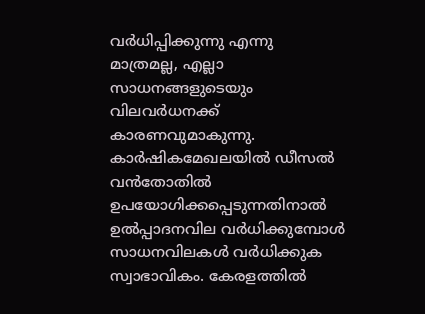വര്‍ധിപ്പിക്കുന്നു എന്നു മാത്രമല്ല, എല്ലാ സാധനങ്ങളുടെയും വിലവര്‍ധനക്ക്‌ കാരണവുമാകുന്നു. കാര്‍ഷികമേഖലയില്‍ ഡീസല്‍ വന്‍തോതില്‍ ഉപയോഗിക്കപ്പെടുന്നതിനാല്‍ ഉല്‍പ്പാദനവില വര്‍ധിക്കുമ്പോള്‍ സാധനവിലകള്‍ വര്‍ധിക്കുക സ്വാഭാവികം. കേരളത്തില്‍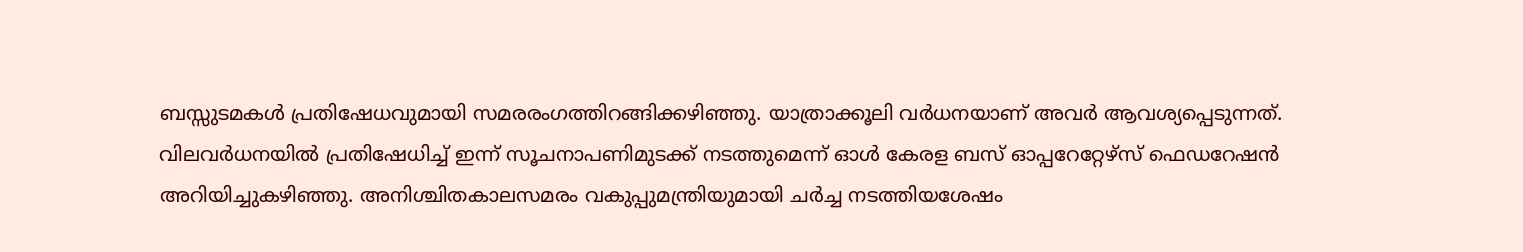ബസ്സുടമകള്‍ പ്രതിഷേധവുമായി സമരരംഗത്തിറങ്ങിക്കഴിഞ്ഞു. യാത്രാക്കൂലി വര്‍ധനയാണ്‌ അവര്‍ ആവശ്യപ്പെടുന്നത്‌. വിലവര്‍ധനയില്‍ പ്രതിഷേധിച്ച്‌ ഇന്ന്‌ സൂചനാപണിമുടക്ക്‌ നടത്തുമെന്ന്‌ ഓള്‍ കേരള ബസ്‌ ഓപ്പറേറ്റേഴ്സ്‌ ഫെഡറേഷന്‍ അറിയിച്ചുകഴിഞ്ഞു. അനിശ്ചിതകാലസമരം വകുപ്പുമന്ത്രിയുമായി ചര്‍ച്ച നടത്തിയശേഷം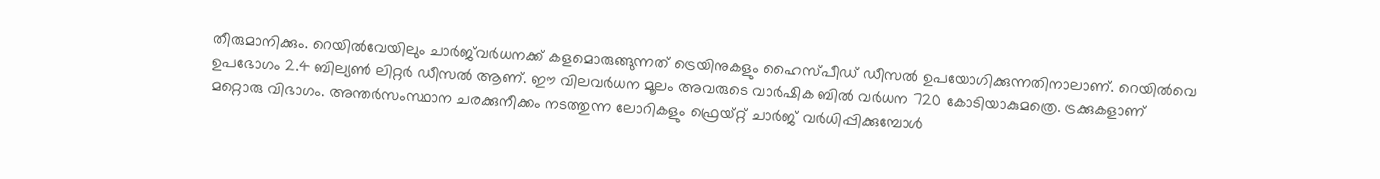തീരുമാനിക്കും. റെയില്‍വേയിലും ചാര്‍ജ്‌വര്‍ധനക്ക്‌ കളമൊരുങ്ങുന്നത്‌ ട്രെയിനുകളും ഹൈസ്പീഡ്‌ ഡീസല്‍ ഉപയോഗിക്കുന്നതിനാലാണ്‌. റെയില്‍വെ ഉപഭോഗം 2.4 ബില്യണ്‍ ലിറ്റര്‍ ഡീസല്‍ ആണ്‌. ഈ വിലവര്‍ധന മൂലം അവരുടെ വാര്‍ഷിക ബില്‍ വര്‍ധന 720 കോടിയാകുമത്രെ. ട്രക്കുകളാണ്‌ മറ്റൊരു വിഭാഗം. അന്തര്‍സംസ്ഥാന ചരക്കുനീക്കം നടത്തുന്ന ലോറികളും ഫ്രെയ്റ്റ്‌ ചാര്‍ജ്‌ വര്‍ധിപ്പിക്കുമ്പോള്‍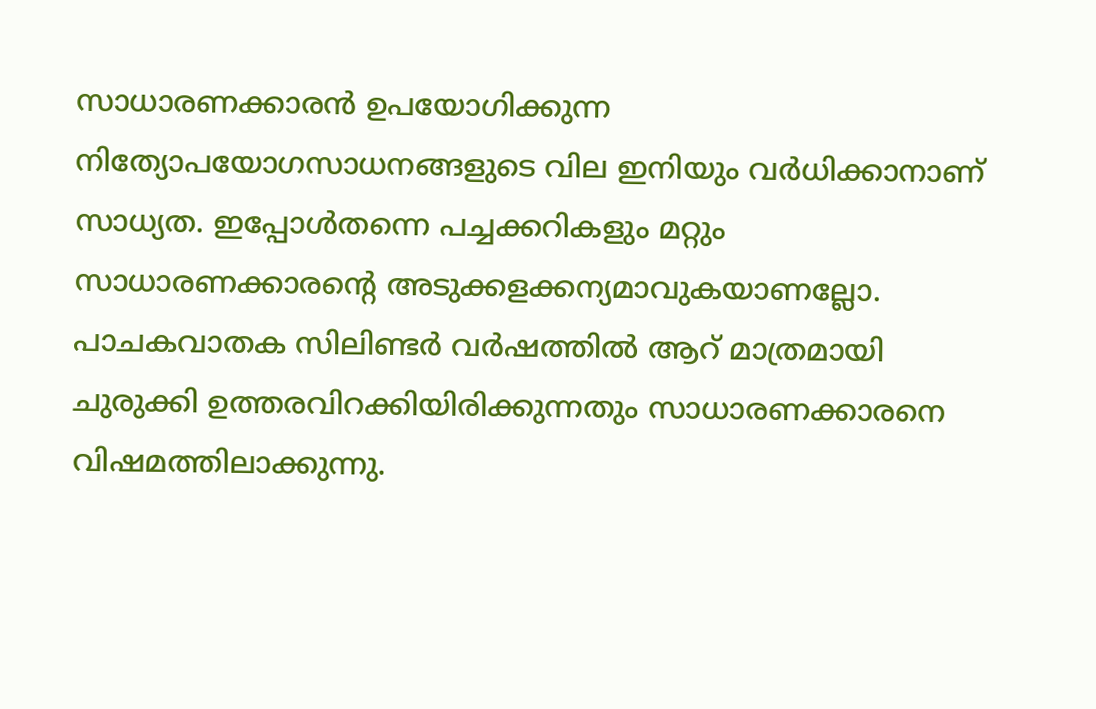സാധാരണക്കാരന്‍ ഉപയോഗിക്കുന്ന നിത്യോപയോഗസാധനങ്ങളുടെ വില ഇനിയും വര്‍ധിക്കാനാണ്‌ സാധ്യത. ഇപ്പോള്‍തന്നെ പച്ചക്കറികളും മറ്റും സാധാരണക്കാരന്റെ അടുക്കളക്കന്യമാവുകയാണല്ലോ. പാചകവാതക സിലിണ്ടര്‍ വര്‍ഷത്തില്‍ ആറ്‌ മാത്രമായി ചുരുക്കി ഉത്തരവിറക്കിയിരിക്കുന്നതും സാധാരണക്കാരനെ വിഷമത്തിലാക്കുന്നു.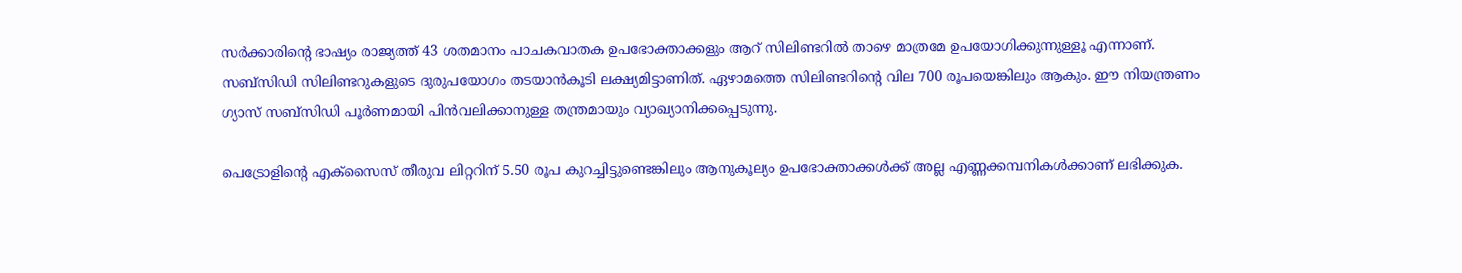സര്‍ക്കാരിന്റെ ഭാഷ്യം രാജ്യത്ത്‌ 43 ശതമാനം പാചകവാതക ഉപഭോക്താക്കളും ആറ്‌ സിലിണ്ടറില്‍ താഴെ മാത്രമേ ഉപയോഗിക്കുന്നുള്ളൂ എന്നാണ്‌. സബ്സിഡി സിലിണ്ടറുകളുടെ ദുരുപയോഗം തടയാന്‍കൂടി ലക്ഷ്യമിട്ടാണിത്‌. ഏഴാമത്തെ സിലിണ്ടറിന്റെ വില 700 രൂപയെങ്കിലും ആകും. ഈ നിയന്ത്രണം ഗ്യാസ്‌ സബ്സിഡി പൂര്‍ണമായി പിന്‍വലിക്കാനുള്ള തന്ത്രമായും വ്യാഖ്യാനിക്കപ്പെടുന്നു.

പെട്രോളിന്റെ എക്സൈസ്‌ തീരുവ ലിറ്ററിന്‌ 5.50 രൂപ കുറച്ചിട്ടുണ്ടെങ്കിലും ആനുകൂല്യം ഉപഭോക്താക്കള്‍ക്ക്‌ അല്ല എണ്ണക്കമ്പനികള്‍ക്കാണ്‌ ലഭിക്കുക.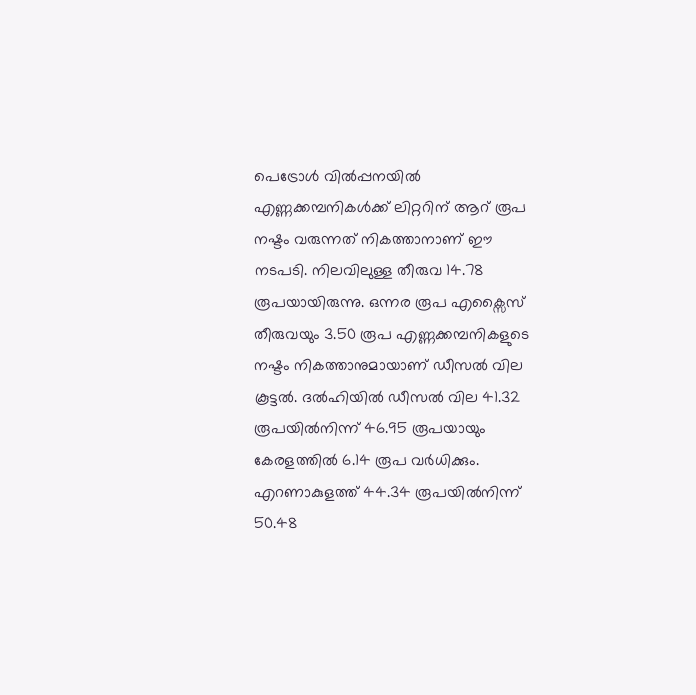പെട്രോള്‍ വില്‍പ്പനയില്‍ എണ്ണക്കമ്പനികള്‍ക്ക്‌ ലിറ്ററിന്‌ ആറ്‌ രൂപ നഷ്ടം വരുന്നത്‌ നികത്താനാണ്‌ ഈ നടപടി. നിലവിലുള്ള തീരുവ 14.78 രൂപയായിരുന്നു. ഒന്നര രൂപ എക്സൈസ്‌ തീരുവയും 3.50 രൂപ എണ്ണക്കമ്പനികളുടെ നഷ്ടം നികത്താനുമായാണ്‌ ഡീസല്‍ വില കൂട്ടല്‍. ദല്‍ഹിയില്‍ ഡീസല്‍ വില 41.32 രൂപയില്‍നിന്ന്‌ 46.95 രൂപയായും കേരളത്തില്‍ 6.14 രൂപ വര്‍ധിക്കും. എറണാകുളത്ത്‌ 44.34 രൂപയില്‍നിന്ന്‌ 50.48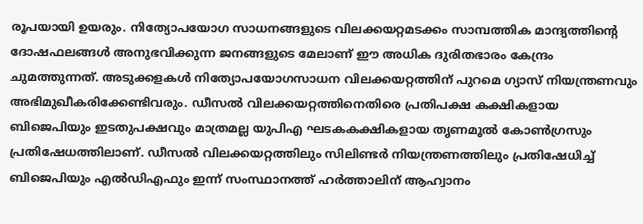രൂപയായി ഉയരും. നിത്യോപയോഗ സാധനങ്ങളുടെ വിലക്കയറ്റമടക്കം സാമ്പത്തിക മാന്ദ്യത്തിന്റെ ദോഷഫലങ്ങള്‍ അനുഭവിക്കുന്ന ജനങ്ങളുടെ മേലാണ്‌ ഈ അധിക ദുരിതഭാരം കേന്ദ്രം ചുമത്തുന്നത്‌. അടുക്കളകള്‍ നിത്യോപയോഗസാധന വിലക്കയറ്റത്തിന്‌ പുറമെ ഗ്യാസ്‌ നിയന്ത്രണവും അഭിമുഖീകരിക്കേണ്ടിവരും. ഡീസല്‍ വിലക്കയറ്റത്തിനെതിരെ പ്രതിപക്ഷ കക്ഷികളായ ബിജെപിയും ഇടതുപക്ഷവും മാത്രമല്ല യുപിഎ ഘടകകക്ഷികളായ തൃണമൂല്‍ കോണ്‍ഗ്രസും പ്രതിഷേധത്തിലാണ്‌. ഡീസല്‍ വിലക്കയറ്റത്തിലും സിലിണ്ടര്‍ നിയന്ത്രണത്തിലും പ്രതിഷേധിച്ച്‌ ബിജെപിയും എല്‍ഡിഎഫും ഇന്ന്‌ സംസ്ഥാനത്ത്‌ ഹര്‍ത്താലിന്‌ ആഹ്വാനം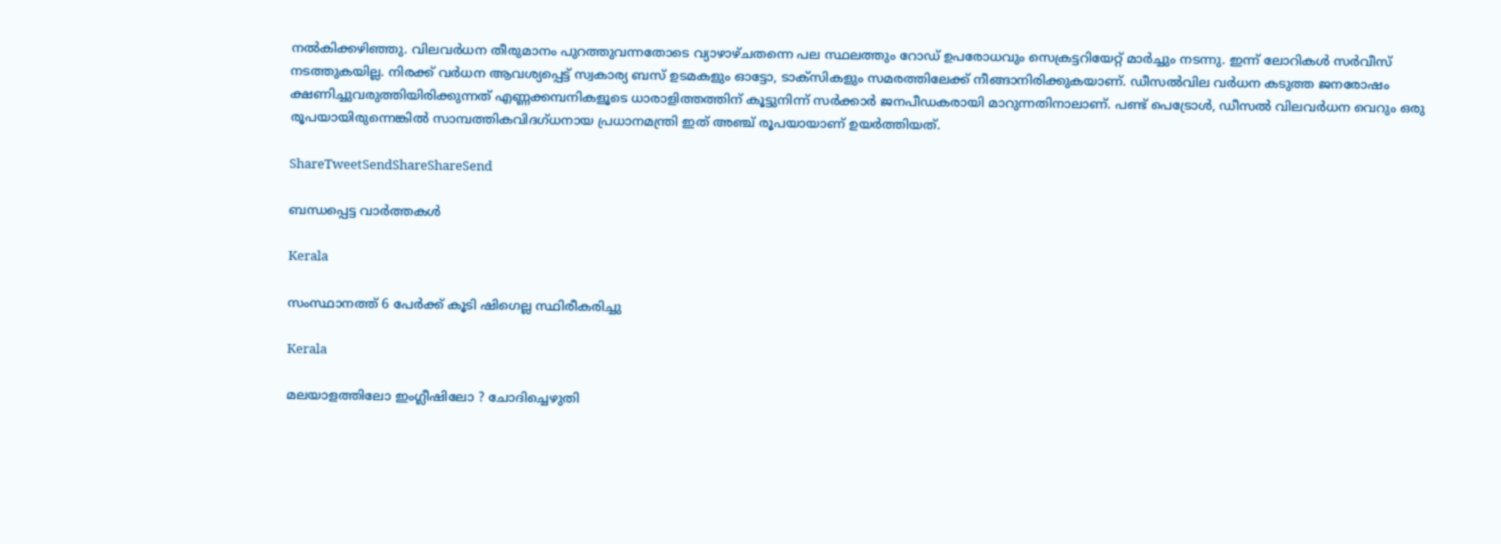നല്‍കിക്കഴിഞ്ഞു. വിലവര്‍ധന തീരുമാനം പുറത്തുവന്നതോടെ വ്യാഴാഴ്ചതന്നെ പല സ്ഥലത്തും റോഡ്‌ ഉപരോധവും സെക്രട്ടറിയേറ്റ്‌ മാര്‍ച്ചും നടന്നു. ഇന്ന്‌ ലോറികള്‍ സര്‍വീസ്‌ നടത്തുകയില്ല. നിരക്ക്‌ വര്‍ധന ആവശ്യപ്പെട്ട്‌ സ്വകാര്യ ബസ്‌ ഉടമകളും ഓട്ടോ, ടാക്സികളും സമരത്തിലേക്ക്‌ നീങ്ങാനിരിക്കുകയാണ്‌. ഡീസല്‍വില വര്‍ധന കടുത്ത ജനരോഷം ക്ഷണിച്ചുവരുത്തിയിരിക്കുന്നത്‌ എണ്ണക്കമ്പനികളൂടെ ധാരാളിത്തത്തിന്‌ കൂട്ടുനിന്ന്‌ സര്‍ക്കാര്‍ ജനപീഡകരായി മാറുന്നതിനാലാണ്‌. പണ്ട്‌ പെട്രോള്‍, ഡീസല്‍ വിലവര്‍ധന വെറും ഒരു രൂപയായിരുന്നെങ്കില്‍ സാമ്പത്തികവിദഗ്ധനായ പ്രധാനമന്ത്രി ഇത്‌ അഞ്ച്‌ രൂപയായാണ്‌ ഉയര്‍ത്തിയത്‌.

ShareTweetSendShareShareSend

ബന്ധപ്പെട്ട വാര്‍ത്തകള്‍

Kerala

സംസ്ഥാനത്ത് 6 പേര്‍ക്ക് കൂടി ഷിഗെല്ല സ്ഥിരീകരിച്ചു

Kerala

മലയാളത്തിലോ ഇംഗ്ലീഷിലോ ? ചോദിച്ചെഴുതി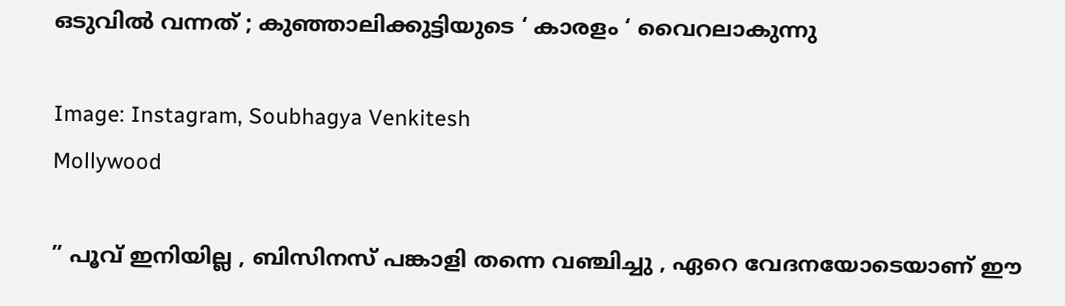ഒടുവിൽ വന്നത് ; കുഞ്ഞാലിക്കുട്ടിയുടെ ‘ കാരളം ‘ വൈറലാകുന്നു

Image: Instagram, Soubhagya Venkitesh
Mollywood

” പൂവ് ഇനിയില്ല , ബിസിനസ് പങ്കാളി തന്നെ വഞ്ചിച്ചു , ഏറെ വേദനയോടെയാണ് ഈ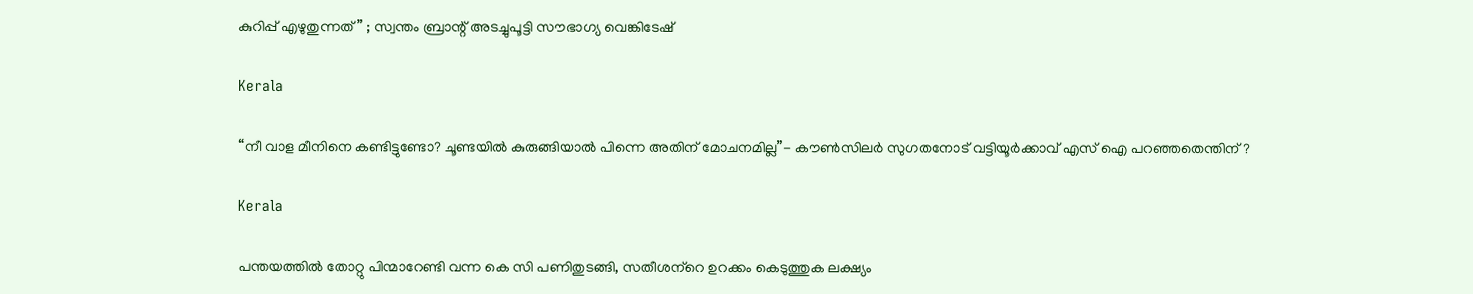കുറിപ്പ് എഴുതുന്നത് ” ; സ്വന്തം ബ്രാന്റ് അടച്ചുപൂട്ടി സൗഭാഗ്യ വെങ്കിടേഷ്

Kerala

“നീ വാള മീനിനെ കണ്ടിട്ടുണ്ടോ? ചൂണ്ടയില്‍ കുരുങ്ങിയാല്‍ പിന്നെ അതിന് മോചനമില്ല”- കൗണ്‍സിലര്‍ സുഗതനോട് വട്ടിയൂര്‍ക്കാവ് എസ് ഐ പറഞ്ഞതെന്തിന്?

Kerala

പന്തയത്തില്‍ തോറ്റു പിന്മാറേണ്ടി വന്ന കെ സി പണിതുടങ്ങി, സതീശന്‌റെ ഉറക്കം കെടുത്തുക ലക്ഷ്യം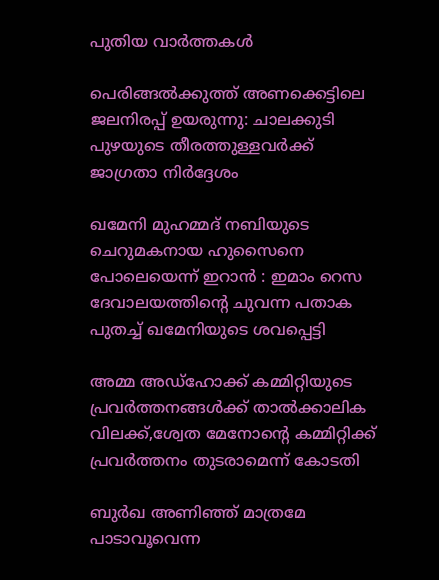പുതിയ വാര്‍ത്തകള്‍

പെരിങ്ങല്‍ക്കുത്ത് അണക്കെട്ടിലെ ജലനിരപ്പ് ഉയരുന്നു: ചാലക്കുടി പുഴയുടെ തീരത്തുള്ളവര്‍ക്ക് ജാഗ്രതാ നിര്‍ദ്ദേശം

ഖമേനി മുഹമ്മദ് നബിയുടെ ചെറുമകനായ ഹുസൈനെ പോലെയെന്ന് ഇറാൻ : ഇമാം റെസ ദേവാലയത്തിന്റെ ചുവന്ന പതാക പുതച്ച് ഖമേനിയുടെ ശവപ്പെട്ടി

അമ്മ അഡ്‌ഹോക്ക് കമ്മിറ്റിയുടെ പ്രവര്‍ത്തനങ്ങള്‍ക്ക് താല്‍ക്കാലിക വിലക്ക്,ശ്വേത മേനോന്റെ കമ്മിറ്റിക്ക് പ്രവര്‍ത്തനം തുടരാമെന്ന് കോടതി

ബുർഖ അണിഞ്ഞ് മാത്രമേ പാടാവൂവെന്ന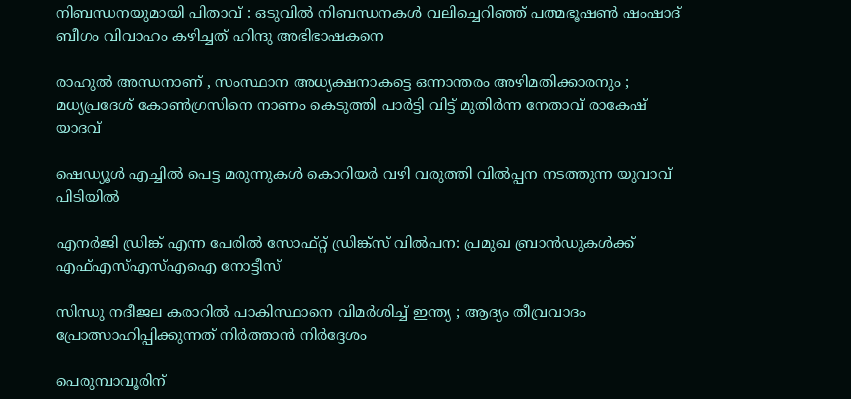നിബന്ധനയുമായി പിതാവ് : ഒടുവിൽ നിബന്ധനകൾ വലിച്ചെറിഞ്ഞ് പത്മഭൂഷൺ ഷംഷാദ് ബീഗം വിവാഹം കഴിച്ചത് ഹിന്ദു അഭിഭാഷകനെ

രാഹുൽ അന്ധനാണ് , സംസ്ഥാന അധ്യക്ഷനാകട്ടെ ഒന്നാന്തരം അഴിമതിക്കാരനും ; മധ്യപ്രദേശ് കോൺഗ്രസിനെ നാണം കെടുത്തി പാർട്ടി വിട്ട് മുതിർന്ന നേതാവ് രാകേഷ് യാദവ്

ഷെഡ്യൂള്‍ എച്ചില്‍ പെട്ട മരുന്നുകള്‍ കൊറിയര്‍ വഴി വരുത്തി വില്‍പ്പന നടത്തുന്ന യുവാവ് പിടിയില്‍

എനര്‍ജി ഡ്രിങ്ക് എന്ന പേരില്‍ സോഫ്റ്റ് ഡ്രിങ്ക്‌സ് വില്‍പന: പ്രമുഖ ബ്രാന്‍ഡുകള്‍ക്ക് എഫ്എസ്എസ്എഐ നോട്ടീസ്

സിന്ധു നദീജല കരാറിൽ പാകിസ്ഥാനെ വിമർശിച്ച് ഇന്ത്യ ; ആദ്യം തീവ്രവാദം പ്രോത്സാഹിപ്പിക്കുന്നത് നിർത്താൻ നിർദ്ദേശം

പെരുമ്പാവൂരിന്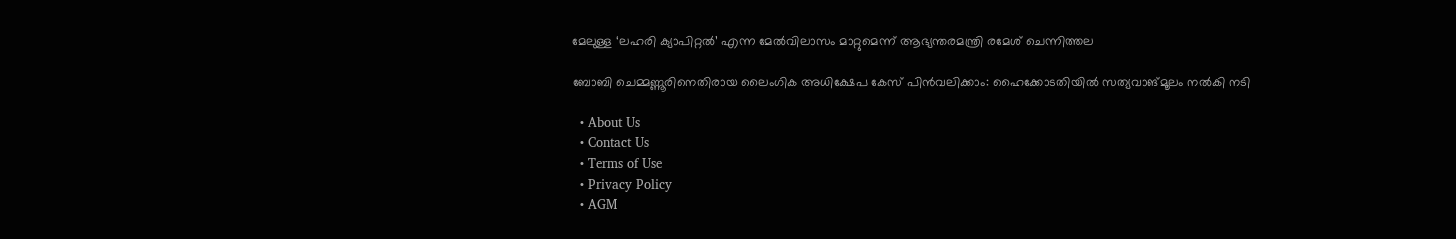മേലുള്ള ‘ലഹരി ക്യാപിറ്റല്‍’ എന്ന മേല്‍വിലാസം മാറ്റുമെന്ന് ആഭ്യന്തരമന്ത്രി രമേശ് ചെന്നിത്തല

ബോബി ചെമ്മണ്ണൂരിനെതിരായ ലൈംഗിക അധിക്ഷേപ കേസ് പിന്‍വലിക്കാം: ഹൈക്കോടതിയില്‍ സത്യവാങ്മൂലം നല്‍കി നടി

  • About Us
  • Contact Us
  • Terms of Use
  • Privacy Policy
  • AGM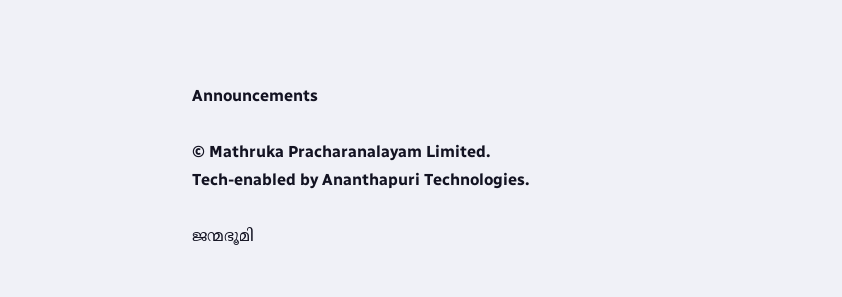Announcements

© Mathruka Pracharanalayam Limited.
Tech-enabled by Ananthapuri Technologies.

ജന്മഭൂമി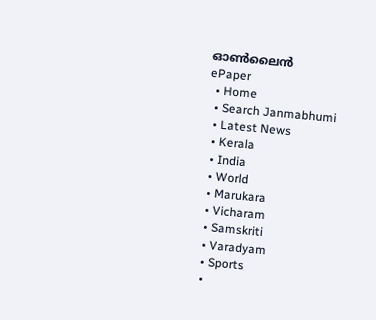ഓണ്‍ലൈന്‍
ePaper
  • Home
  • Search Janmabhumi
  • Latest News
  • Kerala
  • India
  • World
  • Marukara
  • Vicharam
  • Samskriti
  • Varadyam
  • Sports
  •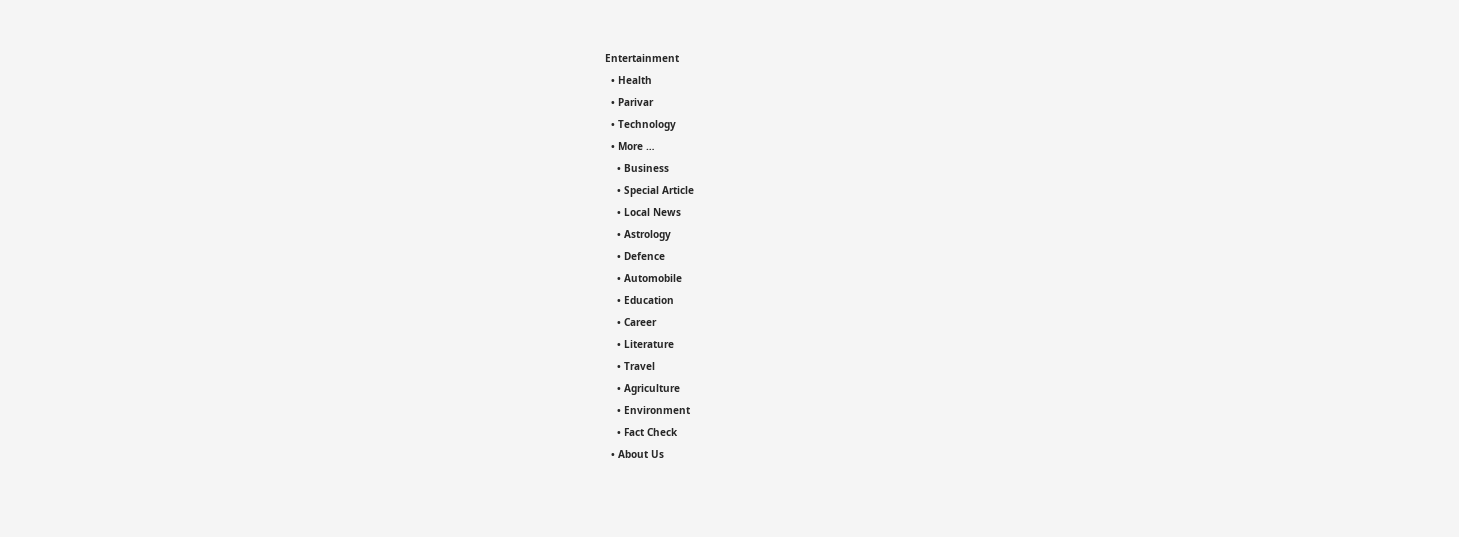Entertainment
  • Health
  • Parivar
  • Technology
  • More …
    • Business
    • Special Article
    • Local News
    • Astrology
    • Defence
    • Automobile
    • Education
    • Career
    • Literature
    • Travel
    • Agriculture
    • Environment
    • Fact Check
  • About Us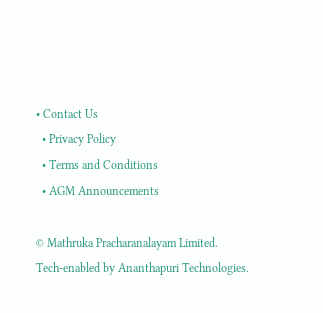• Contact Us
  • Privacy Policy
  • Terms and Conditions
  • AGM Announcements

© Mathruka Pracharanalayam Limited.
Tech-enabled by Ananthapuri Technologies.